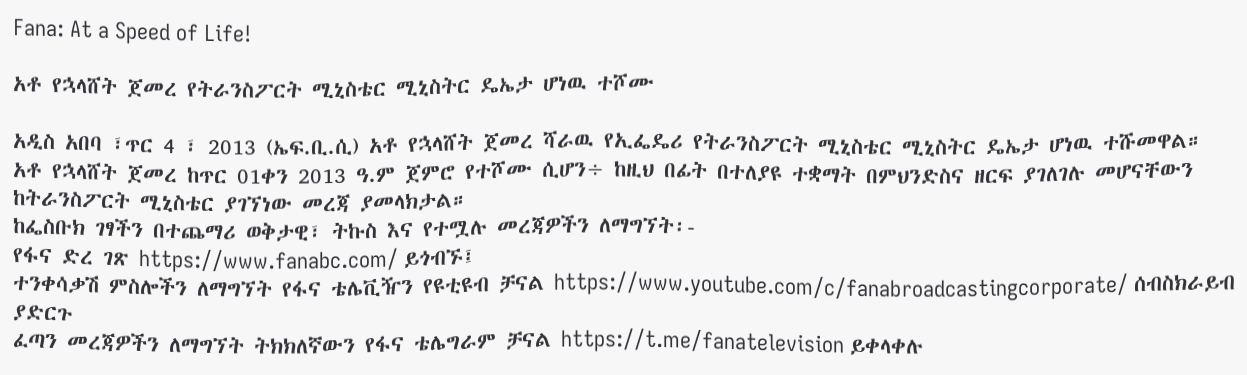Fana: At a Speed of Life!

አቶ የኋላሸት ጀመረ የትራንስፖርት ሚኒስቴር ሚኒስትር ዴኤታ ሆነዉ ተሾሙ

አዲስ አበባ ፣ጥር 4 ፣ 2013 (ኤፍ.ቢ.ሲ) አቶ የኋላሸት ጀመረ ሻራዉ የኢፌዴሪ የትራንስፖርት ሚኒስቴር ሚኒስትር ዴኤታ ሆነዉ ተሹመዋል።
አቶ የኋላሸት ጀመረ ከጥር 01ቀን 2013 ዓ.ም ጀምሮ የተሾሙ ሲሆን÷ ከዚህ በፊት በተለያዩ ተቋማት በምህንድስና ዘርፍ ያገለገሉ መሆናቸውን ከትራንስፖርት ሚኒስቴር ያገኘነው መረጃ ያመላክታል።
ከፌስቡክ ገፃችን በተጨማሪ ወቅታዊ፣ ትኩስ እና የተሟሉ መረጃዎችን ለማግኘት፡-
የፋና ድረ ገጽ https://www.fanabc.com/ ይጎብኙ፤
ተንቀሳቃሽ ምስሎችን ለማግኘት የፋና ቴሌቪዥን የዩቲዩብ ቻናል https://www.youtube.com/c/fanabroadcastingcorporate/ ሰብስክራይብ ያድርጉ
ፈጣን መረጃዎችን ለማግኘት ትክክለኛውን የፋና ቴሌግራም ቻናል https://t.me/fanatelevision ይቀላቀሉ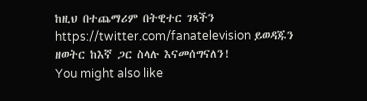ከዚህ በተጨማሪም በትዊተር ገጻችን https://twitter.com/fanatelevision ይወዳጁን
ዘወትር ከእኛ ጋር ስላሉ እናመሰግናለን!
You might also like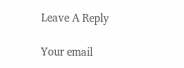Leave A Reply

Your email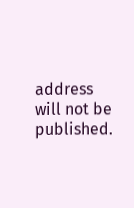address will not be published.